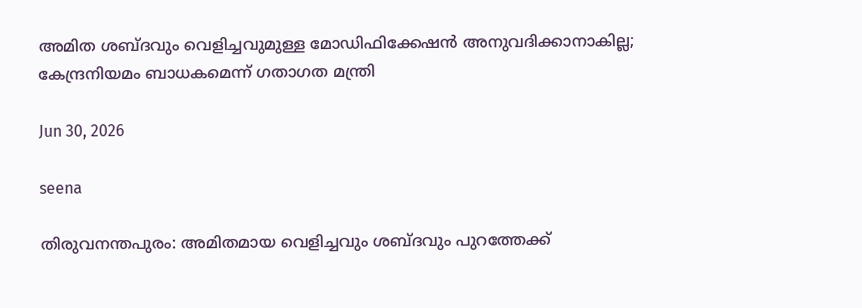അമിത ശബ്ദവും വെളിച്ചവുമുള്ള മോഡിഫിക്കേഷന്‍ അനുവദിക്കാനാകില്ല; കേന്ദ്രനിയമം ബാധകമെന്ന് ഗതാഗത മന്ത്രി

Jun 30, 2026

seena

തിരുവനന്തപുരം: അമിതമായ വെളിച്ചവും ശബ്ദവും പുറത്തേക്ക്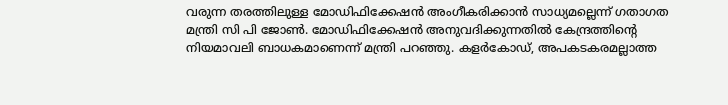വരുന്ന തരത്തിലുള്ള മോഡിഫിക്കേഷന്‍ അംഗീകരിക്കാന്‍ സാധ്യമല്ലെന്ന് ഗതാഗത മന്ത്രി സി പി ജോണ്‍. മോഡിഫിക്കേഷന്‍ അനുവദിക്കുന്നതില്‍ കേന്ദ്രത്തിന്റെ നിയമാവലി ബാധകമാണെന്ന് മന്ത്രി പറഞ്ഞു. കളര്‍കോഡ്, അപകടകരമല്ലാത്ത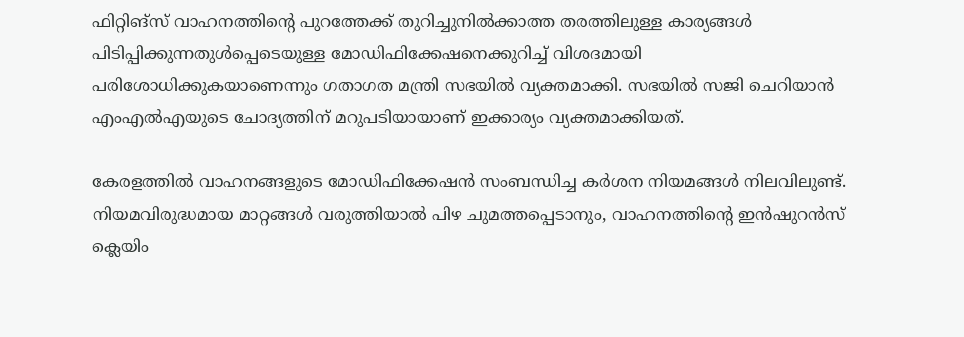ഫിറ്റിങ്‌സ് വാഹനത്തിന്റെ പുറത്തേക്ക് തുറിച്ചുനില്‍ക്കാത്ത തരത്തിലുള്ള കാര്യങ്ങള്‍ പിടിപ്പിക്കുന്നതുള്‍പ്പെടെയുള്ള മോഡിഫിക്കേഷനെക്കുറിച്ച് വിശദമായി പരിശോധിക്കുകയാണെന്നും ഗതാഗത മന്ത്രി സഭയില്‍ വ്യക്തമാക്കി. സഭയില്‍ സജി ചെറിയാന്‍ എംഎല്‍എയുടെ ചോദ്യത്തിന് മറുപടിയായാണ് ഇക്കാര്യം വ്യക്തമാക്കിയത്.

കേരളത്തില്‍ വാഹനങ്ങളുടെ മോഡിഫിക്കേഷന്‍ സംബന്ധിച്ച കര്‍ശന നിയമങ്ങള്‍ നിലവിലുണ്ട്. നിയമവിരുദ്ധമായ മാറ്റങ്ങള്‍ വരുത്തിയാല്‍ പിഴ ചുമത്തപ്പെടാനും, വാഹനത്തിന്റെ ഇന്‍ഷുറന്‍സ് ക്ലെയിം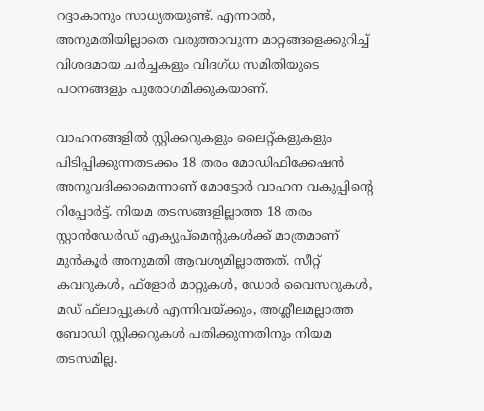റദ്ദാകാനും സാധ്യതയുണ്ട്. എന്നാല്‍, അനുമതിയില്ലാതെ വരുത്താവുന്ന മാറ്റങ്ങളെക്കുറിച്ച് വിശദമായ ചര്‍ച്ചകളും വിദഗ്ധ സമിതിയുടെ പഠനങ്ങളും പുരോഗമിക്കുകയാണ്.

വാഹനങ്ങളില്‍ സ്റ്റിക്കറുകളും ലൈറ്റ്കളുകളും പിടിപ്പിക്കുന്നതടക്കം 18 തരം മോഡിഫിക്കേഷന്‍ അനുവദിക്കാമെന്നാണ് മോട്ടോര്‍ വാഹന വകുപ്പിന്റെ റിപ്പോര്‍ട്ട്. നിയമ തടസങ്ങളില്ലാത്ത 18 തരം സ്റ്റാന്‍ഡേര്‍ഡ് എക്യുപ്‌മെന്റുകള്‍ക്ക് മാത്രമാണ് മുന്‍കൂര്‍ അനുമതി ആവശ്യമില്ലാത്തത്. സീറ്റ് കവറുകള്‍, ഫ്‌ളോര്‍ മാറ്റുകള്‍, ഡോര്‍ വൈസറുകള്‍, മഡ് ഫ്‌ലാപ്പുകള്‍ എന്നിവയ്ക്കും, അശ്ലീലമല്ലാത്ത ബോഡി സ്റ്റിക്കറുകള്‍ പതിക്കുന്നതിനും നിയമ തടസമില്ല.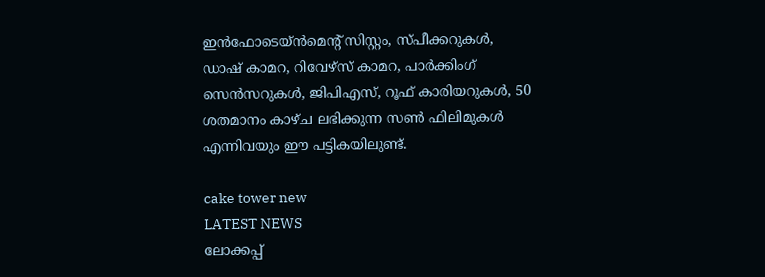ഇന്‍ഫോടെയ്ന്‍മെന്റ് സിസ്റ്റം, സ്പീക്കറുകള്‍, ഡാഷ് കാമറ, റിവേഴ്‌സ് കാമറ, പാര്‍ക്കിംഗ് സെന്‍സറുകള്‍, ജിപിഎസ്, റൂഫ് കാരിയറുകള്‍, 50 ശതമാനം കാഴ്ച ലഭിക്കുന്ന സണ്‍ ഫിലിമുകള്‍ എന്നിവയും ഈ പട്ടികയിലുണ്ട്.

cake tower new
LATEST NEWS
ലോക്കപ്പ്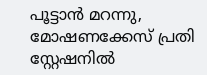പൂട്ടാന്‍ മറന്നു, മോഷണക്കേസ് പ്രതി സ്റ്റേഷനില്‍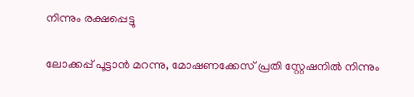നിന്നും രക്ഷപ്പെട്ടു

ലോക്കപ്പ് പൂട്ടാന്‍ മറന്നു, മോഷണക്കേസ് പ്രതി സ്റ്റേഷനില്‍ നിന്നും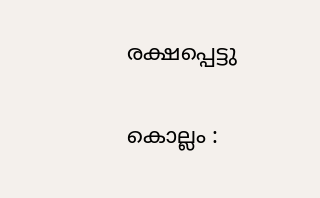രക്ഷപ്പെട്ടു

കൊല്ലം :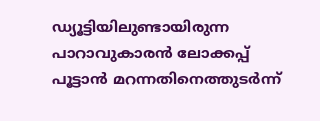ഡ്യൂട്ടിയിലുണ്ടായിരുന്ന പാറാവുകാരന്‍ ലോക്കപ്പ് പൂട്ടാന്‍ മറന്നതിനെത്തുടര്‍ന്ന്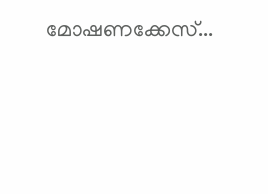മോഷണക്കേസ്...